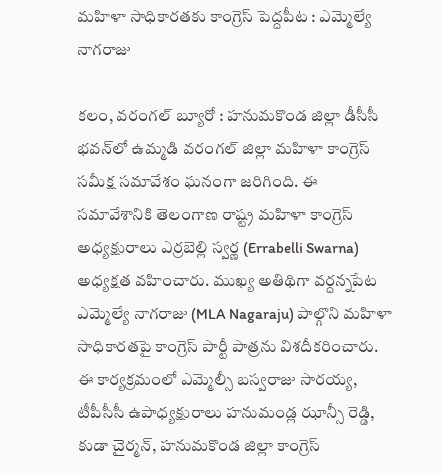మహిళా సాధికారతకు కాంగ్రెస్ పెద్దపీట : ఎమ్మెల్యే నాగరాజు

కలం, వరంగల్ బ్యూరో : హనుమకొండ జిల్లా డీసీసీ భవన్‌లో ఉమ్మడి వరంగల్ జిల్లా మహిళా కాంగ్రెస్ సమీక్ష సమావేశం ఘనంగా జరిగింది. ఈ సమావేశానికి తెలంగాణ రాష్ట్ర మహిళా కాంగ్రెస్ అధ్యక్షురాలు ఎర్రబెల్లి స్వర్ణ (Errabelli Swarna) అధ్యక్షత వహించారు. ముఖ్య అతిథిగా వర్దన్నపేట ఎమ్మెల్యే నాగరాజు (MLA Nagaraju) పాల్గొని మహిళా సాధికారతపై కాంగ్రెస్ పార్టీ పాత్రను విశదీకరించారు. ఈ కార్యక్రమంలో ఎమ్మెల్సీ బస్వరాజు సారయ్య, టీపీసీసీ ఉపాధ్యక్షురాలు హనుమండ్ల ఝాన్సీ రెడ్డి, కుడా చైర్మన్, హనుమకొండ జిల్లా కాంగ్రెస్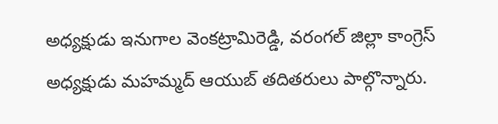అధ్యక్షుడు ఇనుగాల వెంకట్రామిరెడ్డి, వరంగల్ జిల్లా కాంగ్రెస్ అధ్యక్షుడు మహమ్మద్ ఆయుబ్ తదితరులు పాల్గొన్నారు.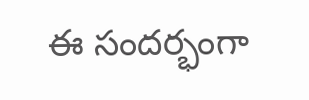ఈ సందర్భంగా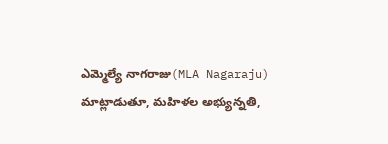ఎమ్మెల్యే నాగరాజు(MLA Nagaraju) మాట్లాడుతూ, మహిళల అభ్యున్నతి,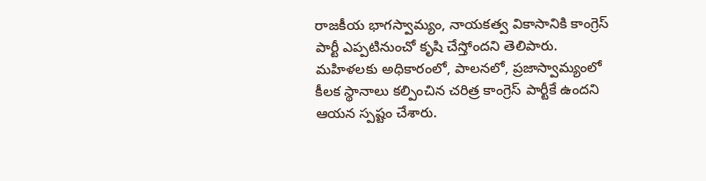రాజకీయ భాగస్వామ్యం, నాయకత్వ వికాసానికి కాంగ్రెస్ పార్టీ ఎప్పటినుంచో కృషి చేస్తోందని తెలిపారు. మహిళలకు అధికారంలో, పాలనలో, ప్రజాస్వామ్యంలో కీలక స్థానాలు కల్పించిన చరిత్ర కాంగ్రెస్ పార్టీకే ఉందని ఆయన స్పష్టం చేశారు.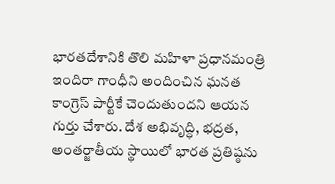భారతదేశానికి తొలి మహిళా ప్రధానమంత్రి ఇందిరా గాంధీని అందించిన ఘనత కాంగ్రెస్ పార్టీకే చెందుతుందని ఆయన గుర్తు చేశారు. దేశ అభివృద్ధి, భద్రత, అంతర్జాతీయ స్థాయిలో భారత ప్రతిష్ఠను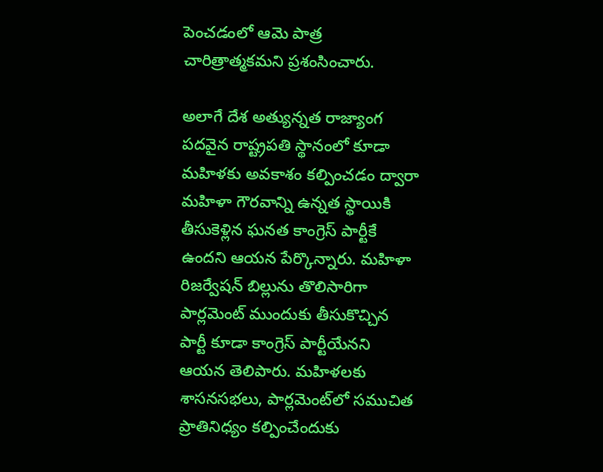పెంచడంలో ఆమె పాత్ర చారిత్రాత్మకమని ప్రశంసించారు.

అలాగే దేశ అత్యున్నత రాజ్యాంగ పదవైన రాష్ట్రపతి స్థానంలో కూడా మహిళకు అవకాశం కల్పించడం ద్వారా మహిళా గౌరవాన్ని ఉన్నత స్థాయికి తీసుకెళ్లిన ఘనత కాంగ్రెస్ పార్టీకే ఉందని ఆయన పేర్కొన్నారు. మహిళా రిజర్వేషన్ బిల్లును తొలిసారిగా పార్లమెంట్ ముందుకు తీసుకొచ్చిన పార్టీ కూడా కాంగ్రెస్ పార్టీయేనని ఆయన తెలిపారు. మహిళలకు శాసనసభలు, పార్లమెంట్‌లో సముచిత ప్రాతినిధ్యం కల్పించేందుకు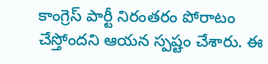కాంగ్రెస్ పార్టీ నిరంతరం పోరాటం చేస్తోందని ఆయన స్పష్టం చేశారు. ఈ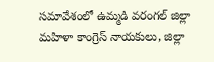సమావేశంలో ఉమ్మడి వరంగల్ జిల్లా మహిళా కాంగ్రెస్ నాయకులు, జిల్లా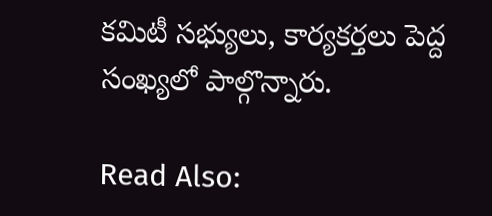కమిటీ సభ్యులు, కార్యకర్తలు పెద్ద సంఖ్యలో పాల్గొన్నారు.

Read Also: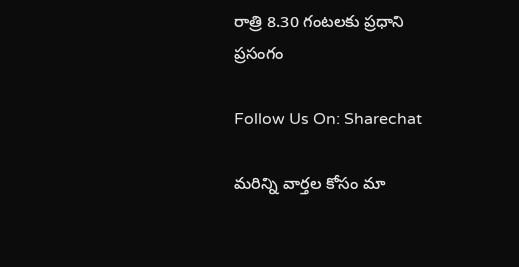రాత్రి 8.30 గంటలకు ప్రధాని ప్రసంగం

Follow Us On: Sharechat

మ‌రిన్ని వార్త‌ల కోసం మా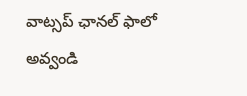వాట్స‌ప్ ఛాన‌ల్ ఫాలో అవ్వండి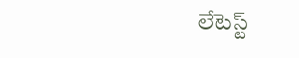లేటెస్ట్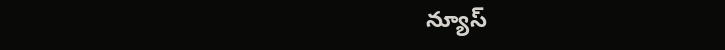న్యూస్‌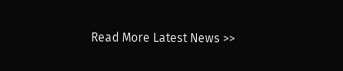Read More Latest News >>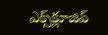ఎక్స్‌క్లూజివ్‌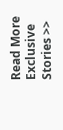Read More Exclusive Stories >>